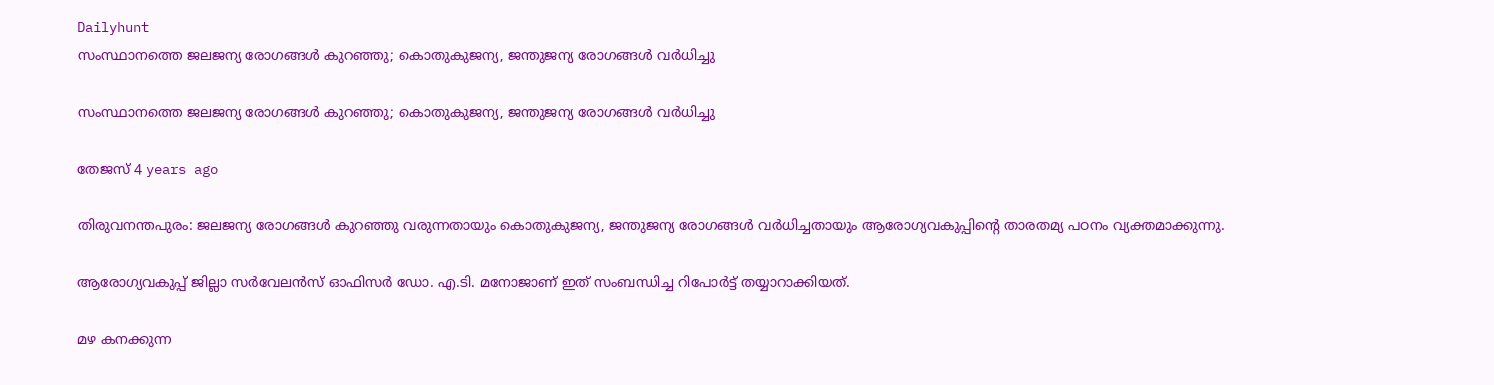Dailyhunt
സംസ്ഥാനത്തെ ജലജന്യ രോഗങ്ങള്‍ കുറഞ്ഞു; കൊതുകുജന്യ, ജന്തുജന്യ രോഗങ്ങള്‍ വര്‍ധിച്ചു

സംസ്ഥാനത്തെ ജലജന്യ രോഗങ്ങള്‍ കുറഞ്ഞു; കൊതുകുജന്യ, ജന്തുജന്യ രോഗങ്ങള്‍ വര്‍ധിച്ചു

തേജസ് 4 years ago

തിരുവനന്തപുരം: ജലജന്യ രോഗങ്ങള്‍ കുറഞ്ഞു വരുന്നതായും കൊതുകുജന്യ, ജന്തുജന്യ രോഗങ്ങള്‍ വര്‍ധിച്ചതായും ആരോഗ്യവകുപ്പിന്റെ താരതമ്യ പഠനം വ്യക്തമാക്കുന്നു.

ആരോഗ്യവകുപ്പ് ജില്ലാ സര്‍വേലന്‍സ് ഓഫിസര്‍ ഡോ. എ.ടി. മനോജാണ് ഇത് സംബന്ധിച്ച റിപോര്‍ട്ട് തയ്യാറാക്കിയത്.

മഴ കനക്കുന്ന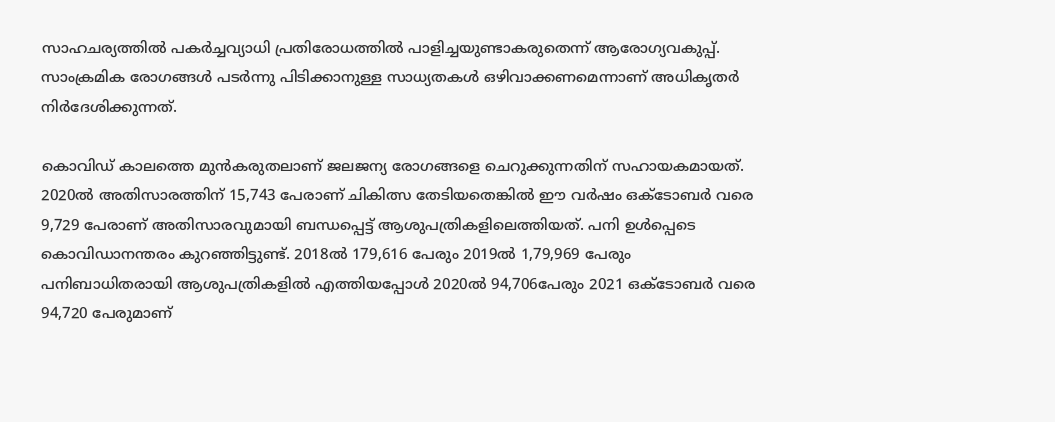സാഹചര്യത്തില്‍ പകര്‍ച്ചവ്യാധി പ്രതിരോധത്തില്‍ പാളിച്ചയുണ്ടാകരുതെന്ന് ആരോഗ്യവകുപ്പ്. സാംക്രമിക രോഗങ്ങള്‍ പടര്‍ന്നു പിടിക്കാനുള്ള സാധ്യതകള്‍ ഒഴിവാക്കണമെന്നാണ് അധികൃതര്‍ നിര്‍ദേശിക്കുന്നത്.

കൊവിഡ് കാലത്തെ മുന്‍കരുതലാണ് ജലജന്യ രോഗങ്ങളെ ചെറുക്കുന്നതിന് സഹായകമായത്. 2020ല്‍ അതിസാരത്തിന് 15,743 പേരാണ് ചികിത്സ തേടിയതെങ്കില്‍ ഈ വര്‍ഷം ഒക്ടോബര്‍ വരെ 9,729 പേരാണ് അതിസാരവുമായി ബന്ധപ്പെട്ട് ആശുപത്രികളിലെത്തിയത്. പനി ഉള്‍പ്പെടെ കൊവിഡാനന്തരം കുറഞ്ഞിട്ടുണ്ട്. 2018ല്‍ 179,616 പേരും 2019ല്‍ 1,79,969 പേരും പനിബാധിതരായി ആശുപത്രികളില്‍ എത്തിയപ്പോള്‍ 2020ല്‍ 94,706പേരും 2021 ഒക്ടോബര്‍ വരെ 94,720 പേരുമാണ്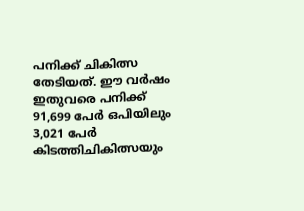പനിക്ക് ചികിത്സ തേടിയത്. ഈ വര്‍ഷം ഇതുവരെ പനിക്ക് 91,699 പേര്‍ ഒപിയിലും 3,021 പേര്‍ കിടത്തിചികിത്സയും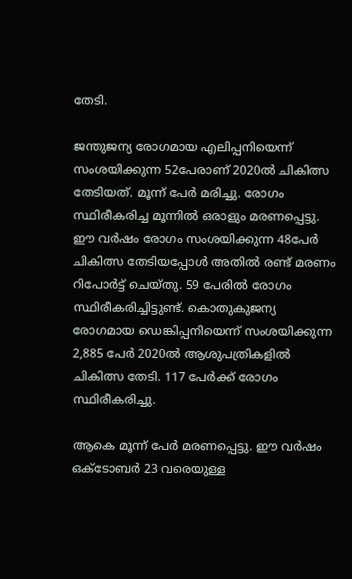തേടി.

ജന്തുജന്യ രോഗമായ എലിപ്പനിയെന്ന് സംശയിക്കുന്ന 52പേരാണ് 2020ല്‍ ചികിത്സ തേടിയത്. മൂന്ന് പേര്‍ മരിച്ചു. രോഗം സ്ഥിരീകരിച്ച മൂന്നില്‍ ഒരാളും മരണപ്പെട്ടു. ഈ വര്‍ഷം രോഗം സംശയിക്കുന്ന 48പേര്‍ ചികിത്സ തേടിയപ്പോള്‍ അതില്‍ രണ്ട് മരണം റിപോര്‍ട്ട് ചെയ്തു. 59 പേരില്‍ രോഗം സ്ഥിരീകരിച്ചിട്ടുണ്ട്. കൊതുകുജന്യ രോഗമായ ഡെങ്കിപ്പനിയെന്ന് സംശയിക്കുന്ന 2,885 പേര്‍ 2020ല്‍ ആശുപത്രികളില്‍ ചികിത്സ തേടി. 117 പേര്‍ക്ക് രോഗം സ്ഥിരീകരിച്ചു.

ആകെ മൂന്ന് പേര്‍ മരണപ്പെട്ടു. ഈ വര്‍ഷം ഒക്ടോബര്‍ 23 വരെയുള്ള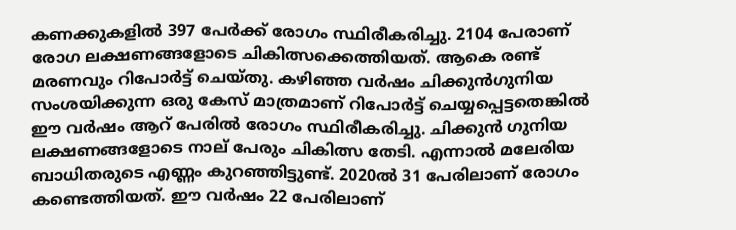കണക്കുകളില്‍ 397 പേര്‍ക്ക് രോഗം സ്ഥിരീകരിച്ചു. 2104 പേരാണ് രോഗ ലക്ഷണങ്ങളോടെ ചികിത്സക്കെത്തിയത്. ആകെ രണ്ട് മരണവും റിപോര്‍ട്ട് ചെയ്തു. കഴിഞ്ഞ വര്‍ഷം ചിക്കുന്‍ഗുനിയ സംശയിക്കുന്ന ഒരു കേസ് മാത്രമാണ് റിപോര്‍ട്ട് ചെയ്യപ്പെട്ടതെങ്കില്‍ ഈ വര്‍ഷം ആറ് പേരില്‍ രോഗം സ്ഥിരീകരിച്ചു. ചിക്കുന്‍ ഗുനിയ ലക്ഷണങ്ങളോടെ നാല് പേരും ചികിത്സ തേടി. എന്നാല്‍ മലേരിയ ബാധിതരുടെ എണ്ണം കുറഞ്ഞിട്ടുണ്ട്. 2020ല്‍ 31 പേരിലാണ് രോഗം കണ്ടെത്തിയത്. ഈ വര്‍ഷം 22 പേരിലാണ്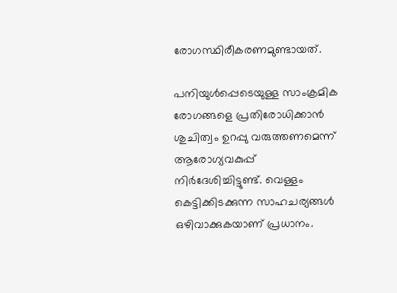രോഗസ്ഥിരീകരണമുണ്ടായത്.

പനിയുള്‍പ്പെടെയുള്ള സാംക്രമിക രോഗങ്ങളെ പ്രതിരോധിക്കാന്‍ ശുചിത്വം ഉറപ്പു വരുത്തണമെന്ന് ആരോഗ്യവകുപ്പ് നിര്‍ദേശിച്ചിട്ടുണ്ട്. വെള്ളം കെട്ടിക്കിടക്കുന്ന സാഹചര്യങ്ങള്‍ ഒഴിവാക്കുകയാണ് പ്രധാനം.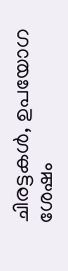ചിരട്ടകള്‍, ഉപയോഗ ശേഷം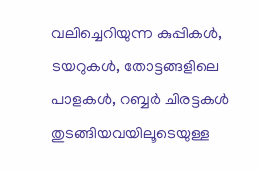വലിച്ചെറിയുന്ന കുപ്പികള്‍, ടയറുകള്‍, തോട്ടങ്ങളിലെ പാളകള്‍, റബ്ബര്‍ ചിരട്ടകള്‍ തുടങ്ങിയവയിലൂടെയുള്ള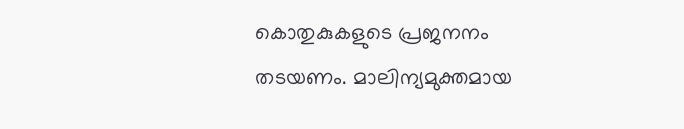കൊതുകുകളുടെ പ്രജനനം തടയണം. മാലിന്യമുക്തമായ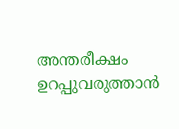അന്തരീക്ഷം ഉറപ്പുവരുത്താന്‍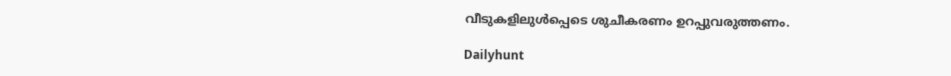വീടുകളിലുള്‍പ്പെടെ ശുചീകരണം ഉറപ്പുവരുത്തണം.

Dailyhunt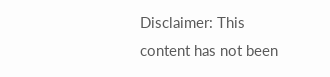Disclaimer: This content has not been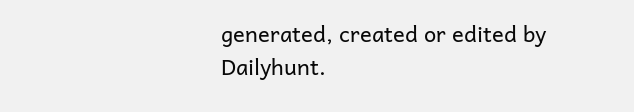generated, created or edited by Dailyhunt.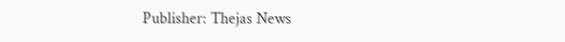Publisher: Thejas News